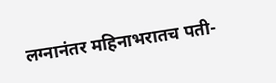लग्नानंतर महिनाभरातच पती-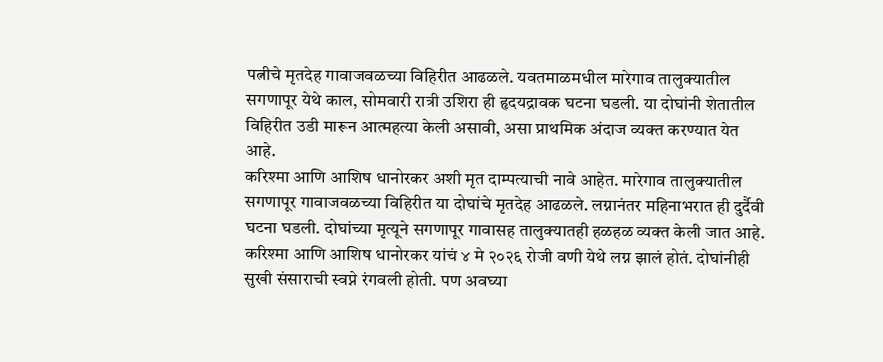पत्नीचे मृतदेह गावाजवळच्या विहिरीत आढळले. यवतमाळमधील मारेगाव तालुक्यातील सगणापूर येथे काल, सोमवारी रात्री उशिरा ही हृदयद्रावक घटना घडली. या दोघांनी शेतातील विहिरीत उडी मारून आत्महत्या केली असावी, असा प्राथमिक अंदाज व्यक्त करण्यात येत आहे.
करिश्मा आणि आशिष धानोरकर अशी मृत दाम्पत्याची नावे आहेत. मारेगाव तालुक्यातील सगणापूर गावाजवळच्या विहिरीत या दोघांचे मृतदेह आढळले. लग्नानंतर महिनाभरात ही दुर्दैवी घटना घडली. दोघांच्या मृत्यूने सगणापूर गावासह तालुक्यातही हळहळ व्यक्त केली जात आहे.
करिश्मा आणि आशिष धानोरकर यांचं ४ मे २०२६ रोजी वणी येथे लग्न झालं होतं. दोघांनीही सुखी संसाराची स्वप्ने रंगवली होती. पण अवघ्या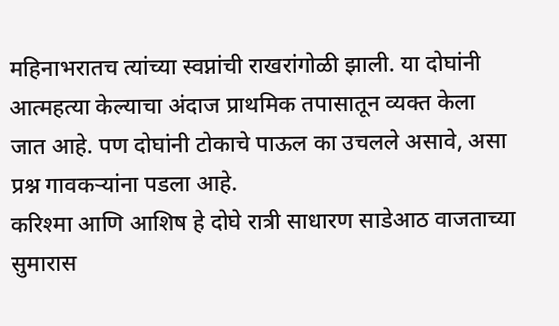महिनाभरातच त्यांच्या स्वप्नांची राखरांगोळी झाली. या दोघांनी आत्महत्या केल्याचा अंदाज प्राथमिक तपासातून व्यक्त केला जात आहे. पण दोघांनी टोकाचे पाऊल का उचलले असावे, असा प्रश्न गावकऱ्यांना पडला आहे.
करिश्मा आणि आशिष हे दोघे रात्री साधारण साडेआठ वाजताच्या सुमारास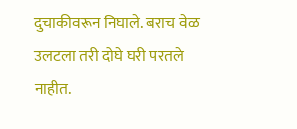दुचाकीवरून निघाले. बराच वेळ उलटला तरी दोघे घरी परतले नाहीत.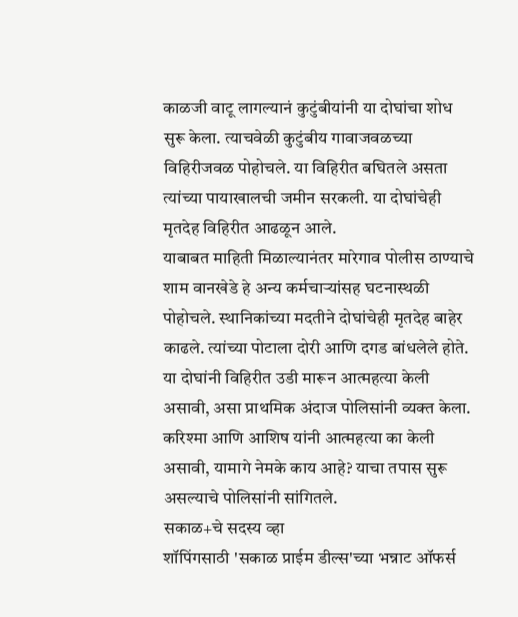काळजी वाटू लागल्यानं कुटुंबीयांनी या दोघांचा शोध सुरू केला. त्याचवेळी कुटुंबीय गावाजवळच्या विहिरीजवळ पोहोचले. या विहिरीत बघितले असता त्यांच्या पायाखालची जमीन सरकली. या दोघांचेही मृतदेह विहिरीत आढळून आले.
याबाबत माहिती मिळाल्यानंतर मारेगाव पोलीस ठाण्याचे शाम वानखेडे हे अन्य कर्मचाऱ्यांसह घटनास्थळी पोहोचले. स्थानिकांच्या मदतीने दोघांचेही मृतदेह बाहेर काढले. त्यांच्या पोटाला दोरी आणि दगड बांधलेले होते. या दोघांनी विहिरीत उडी मारून आत्महत्या केली असावी, असा प्राथमिक अंदाज पोलिसांनी व्यक्त केला. करिश्मा आणि आशिष यांनी आत्महत्या का केली असावी, यामागे नेमके काय आहे? याचा तपास सुरू असल्याचे पोलिसांनी सांगितले.
सकाळ+चे सदस्य व्हा
शॉपिंगसाठी 'सकाळ प्राईम डील्स'च्या भन्नाट ऑफर्स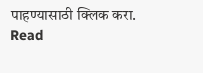पाहण्यासाठी क्लिक करा.
Read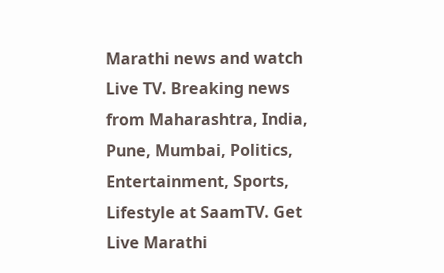Marathi news and watch Live TV. Breaking news from Maharashtra, India, Pune, Mumbai, Politics, Entertainment, Sports, Lifestyle at SaamTV. Get Live Marathi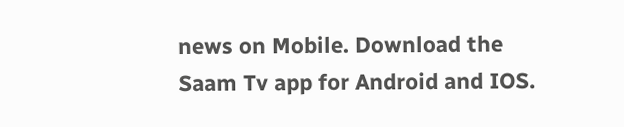news on Mobile. Download the Saam Tv app for Android and IOS.